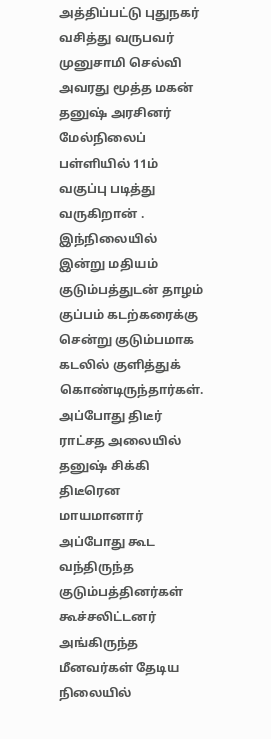அத்திப்பட்டு புதுநகர் வசித்து வருபவர் முனுசாமி செல்வி அவரது மூத்த மகன் தனுஷ் அரசினர் மேல்நிலைப் பள்ளியில் 11ம் வகுப்பு படித்து வருகிறான் .
இந்நிலையில் இன்று மதியம் குடும்பத்துடன் தாழம் குப்பம் கடற்கரைக்கு சென்று குடும்பமாக கடலில் குளித்துக் கொண்டிருந்தார்கள்.
அப்போது திடீர் ராட்சத அலையில் தனுஷ் சிக்கி திடீரென மாயமானார் அப்போது கூட வந்திருந்த குடும்பத்தினர்கள் கூச்சலிட்டனர் அங்கிருந்த மீனவர்கள் தேடிய நிலையில்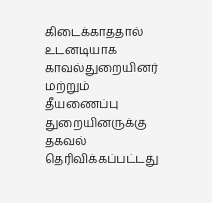கிடைக்காததால் உடனடியாக
காவல்துறையினர் மற்றும் தீயணைப்பு துறையினருக்கு தகவல் தெரிவிக்கப்பட்டது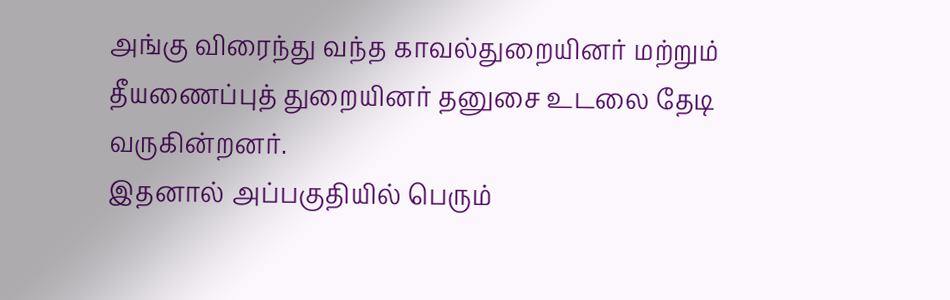அங்கு விரைந்து வந்த காவல்துறையினர் மற்றும் தீயணைப்புத் துறையினர் தனுசை உடலை தேடி வருகின்றனர்.
இதனால் அப்பகுதியில் பெரும்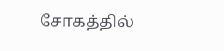சோகத்தில்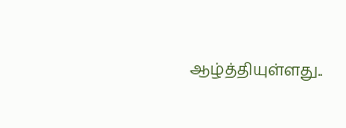ஆழ்த்தியுள்ளது..